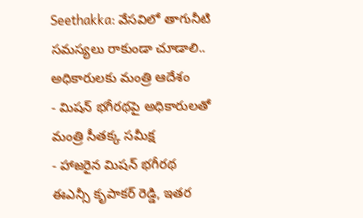Seethakka: వేసవిలో తాగునీటి సమస్యలు రాకుండా చూడాలి.. అధికారులకు మంత్రి ఆదేశం
- మిషన్ భగీరథపై అధికారులతో మంత్రి సీతక్క సమీక్ష
- హాజరైన మిషన్ భగీరథ ఈఎన్సీ కృపాకర్ రెడ్డి, ఇతర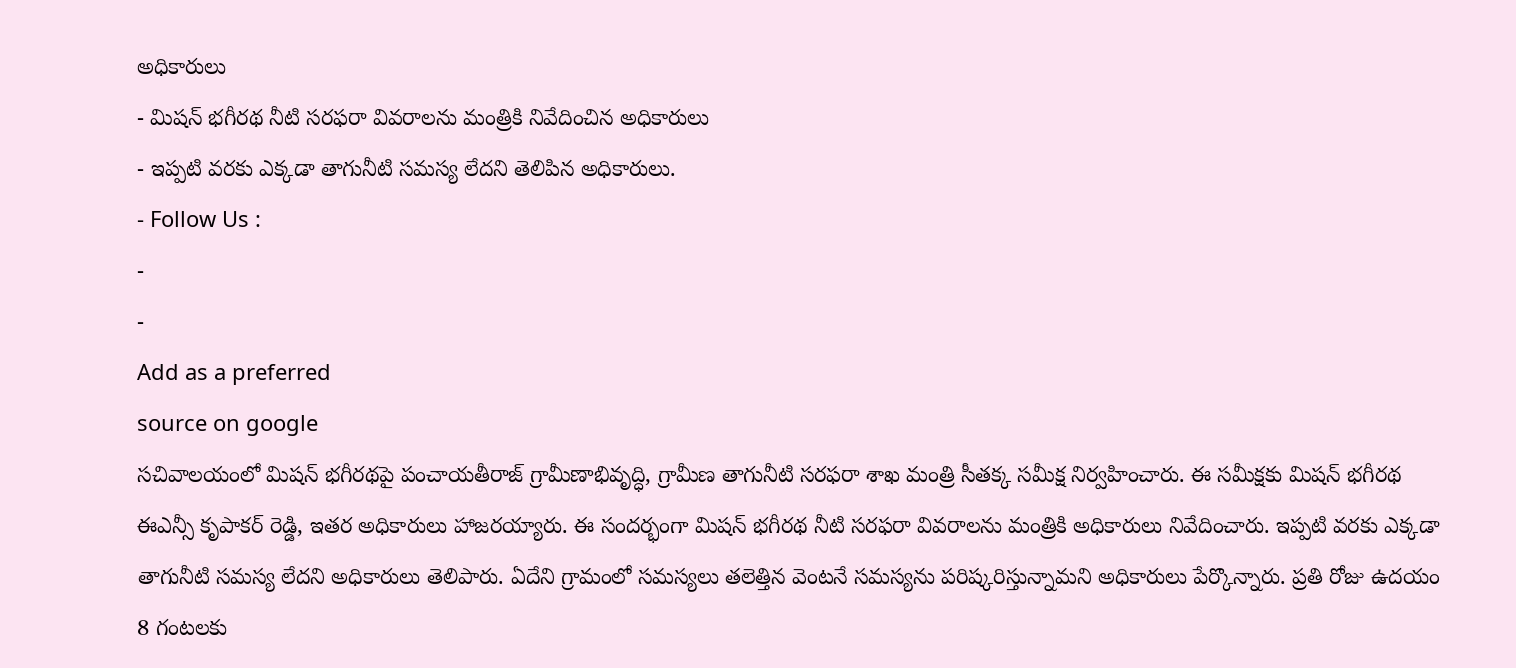అధికారులు
- మిషన్ భగీరథ నీటి సరఫరా వివరాలను మంత్రికి నివేదించిన అధికారులు
- ఇప్పటి వరకు ఎక్కడా తాగునీటి సమస్య లేదని తెలిపిన అధికారులు.
- Follow Us :
-
-
Add as a preferred
source on google
సచివాలయంలో మిషన్ భగీరథపై పంచాయతీరాజ్ గ్రామీణాభివృద్ధి, గ్రామీణ తాగునీటి సరఫరా శాఖ మంత్రి సీతక్క సమీక్ష నిర్వహించారు. ఈ సమీక్షకు మిషన్ భగీరథ ఈఎన్సీ కృపాకర్ రెడ్డి, ఇతర అధికారులు హాజరయ్యారు. ఈ సందర్భంగా మిషన్ భగీరథ నీటి సరఫరా వివరాలను మంత్రికి అధికారులు నివేదించారు. ఇప్పటి వరకు ఎక్కడా తాగునీటి సమస్య లేదని అధికారులు తెలిపారు. ఏదేని గ్రామంలో సమస్యలు తలెత్తిన వెంటనే సమస్యను పరిష్కరిస్తున్నామని అధికారులు పేర్కొన్నారు. ప్రతి రోజు ఉదయం 8 గంటలకు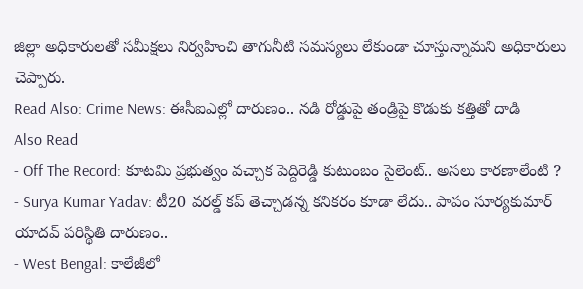జిల్లా అధికారులతో సమీక్షలు నిర్వహించి తాగునీటి సమస్యలు లేకుండా చూస్తున్నామని అధికారులు చెప్పారు.
Read Also: Crime News: ఈసీఐఎల్లో దారుణం.. నడి రోడ్డుపై తండ్రిపై కొడుకు కత్తితో దాడి
Also Read
- Off The Record: కూటమి ప్రభుత్వం వచ్చాక పెద్దిరెడ్డి కుటుంబం సైలెంట్.. అసలు కారణాలేంటి ?
- Surya Kumar Yadav: టీ20 వరల్డ్ కప్ తెచ్చాడన్న కనికరం కూడా లేదు.. పాపం సూర్యకుమార్ యాదవ్ పరిస్థితి దారుణం..
- West Bengal: కాలేజీలో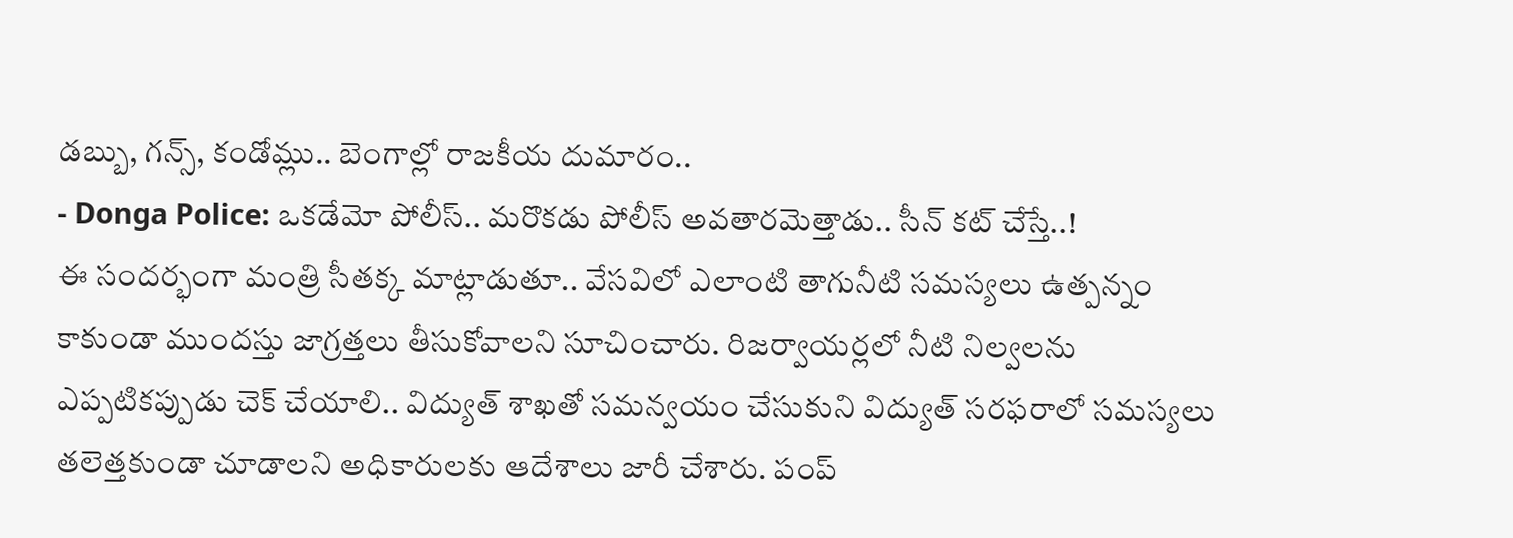డబ్బు, గన్స్, కండోమ్లు.. బెంగాల్లో రాజకీయ దుమారం..
- Donga Police: ఒకడేమో పోలీస్.. మరొకడు పోలీస్ అవతారమెత్తాడు.. సీన్ కట్ చేస్తే..!
ఈ సందర్భంగా మంత్రి సీతక్క మాట్లాడుతూ.. వేసవిలో ఎలాంటి తాగునీటి సమస్యలు ఉత్పన్నం కాకుండా ముందస్తు జాగ్రత్తలు తీసుకోవాలని సూచించారు. రిజర్వాయర్లలో నీటి నిల్వలను ఎప్పటికప్పుడు చెక్ చేయాలి.. విద్యుత్ శాఖతో సమన్వయం చేసుకుని విద్యుత్ సరఫరాలో సమస్యలు తలెత్తకుండా చూడాలని అధికారులకు ఆదేశాలు జారీ చేశారు. పంప్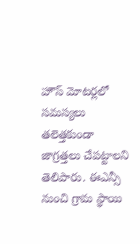హౌస్ మోటర్లలో సమస్యలు తలెత్తకుండా జాగ్రత్తలు చేపట్టాలని తెలిపారు. ఈఎన్సీ నుంచి గ్రామ స్థాయి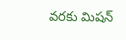వరకు మిషన్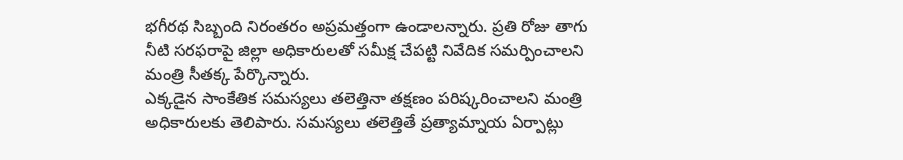భగీరథ సిబ్బంది నిరంతరం అప్రమత్తంగా ఉండాలన్నారు. ప్రతి రోజు తాగు నీటి సరఫరాపై జిల్లా అధికారులతో సమీక్ష చేపట్టి నివేదిక సమర్పించాలని మంత్రి సీతక్క పేర్కొన్నారు.
ఎక్కడైన సాంకేతిక సమస్యలు తలెత్తినా తక్షణం పరిష్కరించాలని మంత్రి అధికారులకు తెలిపారు. సమస్యలు తలెత్తితే ప్రత్యామ్నాయ ఏర్పాట్లు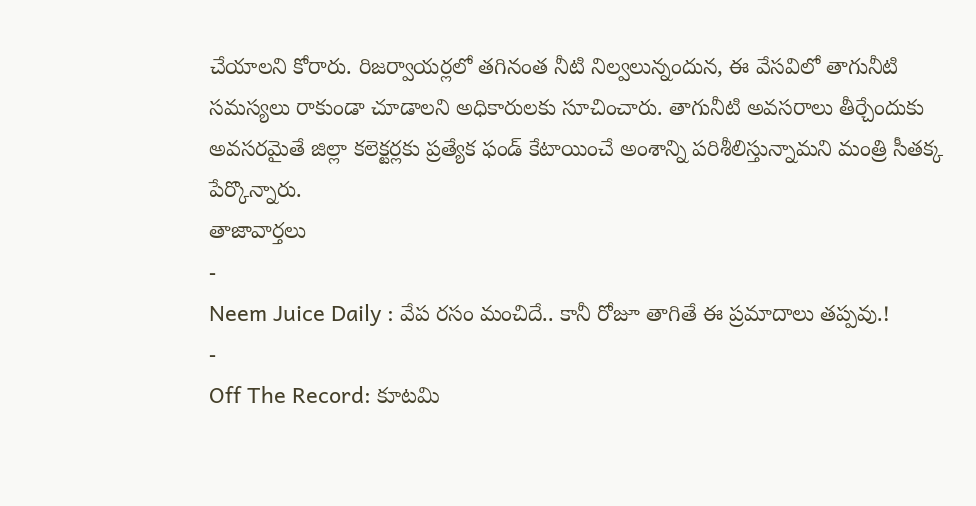చేయాలని కోరారు. రిజర్వాయర్లలో తగినంత నీటి నిల్వలున్నందున, ఈ వేసవిలో తాగునీటి సమస్యలు రాకుండా చూడాలని అధికారులకు సూచించారు. తాగునీటి అవసరాలు తీర్చేందుకు అవసరమైతే జిల్లా కలెక్టర్లకు ప్రత్యేక ఫండ్ కేటాయించే అంశాన్ని పరిశీలిస్తున్నామని మంత్రి సీతక్క పేర్కొన్నారు.
తాజావార్తలు
-
Neem Juice Daily : వేప రసం మంచిదే.. కానీ రోజూ తాగితే ఈ ప్రమాదాలు తప్పవు.!
-
Off The Record: కూటమి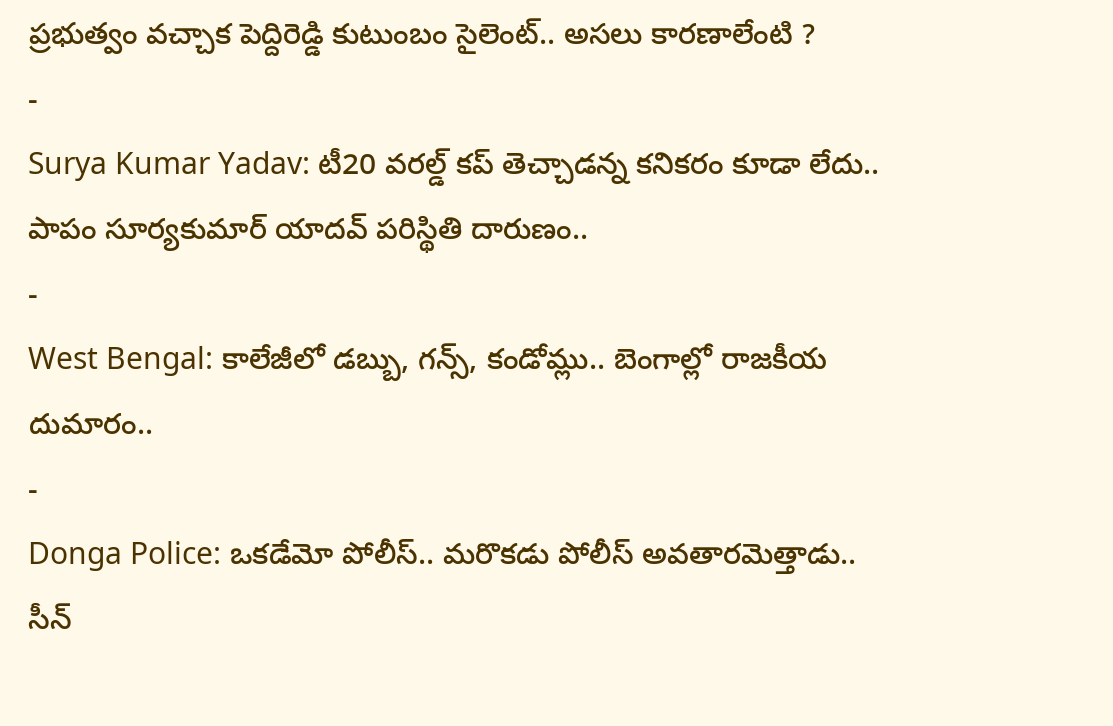ప్రభుత్వం వచ్చాక పెద్దిరెడ్డి కుటుంబం సైలెంట్.. అసలు కారణాలేంటి ?
-
Surya Kumar Yadav: టీ20 వరల్డ్ కప్ తెచ్చాడన్న కనికరం కూడా లేదు.. పాపం సూర్యకుమార్ యాదవ్ పరిస్థితి దారుణం..
-
West Bengal: కాలేజీలో డబ్బు, గన్స్, కండోమ్లు.. బెంగాల్లో రాజకీయ దుమారం..
-
Donga Police: ఒకడేమో పోలీస్.. మరొకడు పోలీస్ అవతారమెత్తాడు.. సీన్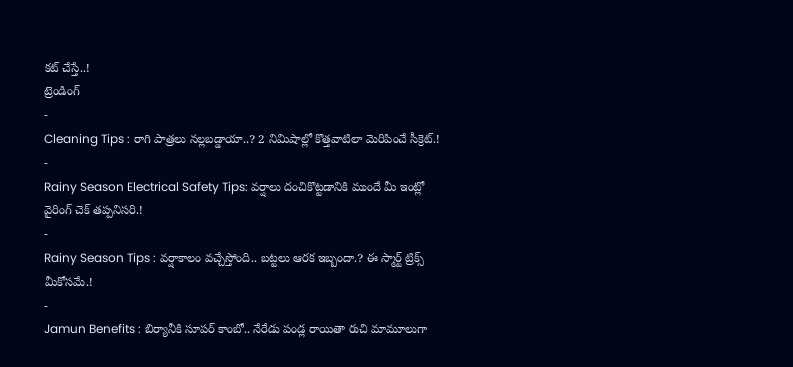కట్ చేస్తే..!
ట్రెండింగ్
-
Cleaning Tips : రాగి పాత్రలు నల్లబడ్డాయా..? 2 నిమిషాల్లో కొత్తవాటిలా మెరిపించే సీక్రెట్.!
-
Rainy Season Electrical Safety Tips: వర్షాలు దంచికొట్టడానికి ముందే మీ ఇంట్లో వైరింగ్ చెక్ తప్పనిసరి.!
-
Rainy Season Tips : వర్షాకాలం వచ్చేస్తోంది.. బట్టలు ఆరక ఇబ్బందా.? ఈ స్మార్ట్ ట్రిక్స్ మీకోసమే.!
-
Jamun Benefits : బిర్యానీకి సూపర్ కాంబో.. నేరేడు పండ్ల రాయితా రుచి మామూలుగా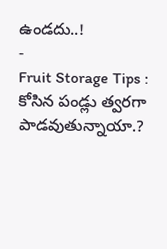ఉండదు..!
-
Fruit Storage Tips : కోసిన పండ్లు త్వరగా పాడవుతున్నాయా.?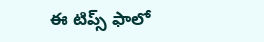ఈ టిప్స్ ఫాలో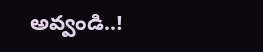అవ్వండి..!